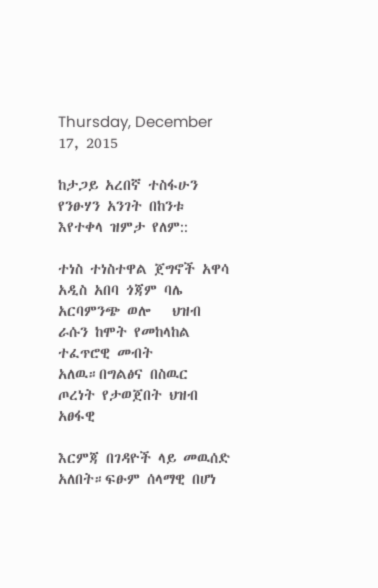Thursday, December 17, 2015

ከታጋይ አረበኛ ተስፋሁን የንፁሃን አንገት በከንቱ እየተቀላ ዝምታ የለም::

ተነስ ተነስተዋል ጀግኖች አዋሳ አዲስ አበባ ጎጃም ባሌ አርባምንጭ ወሎ   ህዝብ ራሱን ከሞት የመከላከል ተፈጥሮዊ መብት አለዉ።በግልፅና በስዉር ጦረነት የታወጀበት ህዝብ አፀፋዊ

እርምጃ በገዳዮች ላይ መዉሰድ አለበት።ፍፁም ሰላማዊ በሆነ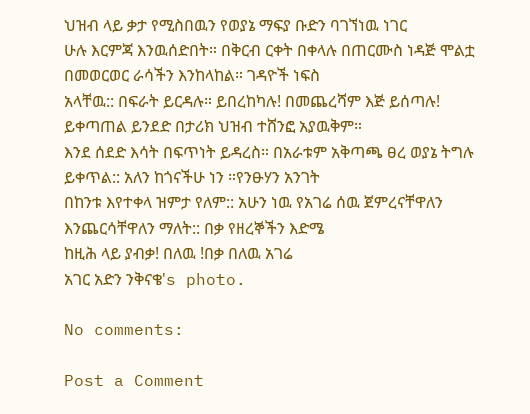ህዝብ ላይ ቃታ የሚስበዉን የወያኔ ማፍያ ቡድን ባገኘነዉ ነገር
ሁሉ እርምጃ እንዉሰድበት። በቅርብ ርቀት በቀላሉ በጠርሙስ ነዳጅ ሞልቷ በመወርወር ራሳችን እንከላከል። ገዳዮች ነፍስ
አላቸዉ:: በፍራት ይርዳሉ። ይበረከካሉ! በመጨረሻም እጅ ይሰጣሉ! ይቀጣጠል ይንደድ በታሪክ ህዝብ ተሸንፎ አያዉቅም።
እንደ ሰደድ እሳት በፍጥነት ይዳረስ። በአራቱም አቅጣጫ ፀረ ወያኔ ትግሉ ይቀጥል:: አለን ከጎናችሁ ነን ።የንፁሃን አንገት
በከንቱ እየተቀላ ዝምታ የለም:: አሁን ነዉ የአገሬ ሰዉ ጀምረናቸዋለን እንጨርሳቸዋለን ማለት:: በቃ የዘረኞችን እድሜ
ከዚሕ ላይ ያብቃ! በለዉ !በቃ በለዉ አገሬ
አገር አድን ንቅናቄ's photo.

No comments:

Post a Comment